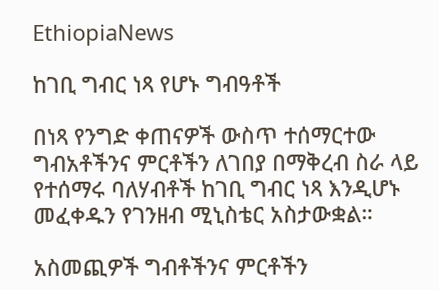EthiopiaNews

ከገቢ ግብር ነጻ የሆኑ ግብዓቶች

በነጻ የንግድ ቀጠናዎች ውስጥ ተሰማርተው ግብአቶችንና ምርቶችን ለገበያ በማቅረብ ስራ ላይ የተሰማሩ ባለሃብቶች ከገቢ ግብር ነጻ እንዲሆኑ መፈቀዱን የገንዘብ ሚኒስቴር አስታውቋል።

አስመጪዎች ግብቶችንና ምርቶችን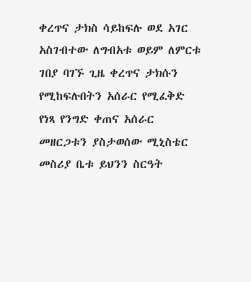ቀረጥና ታክስ ሳይከፍሉ ወደ አገር አስገብተው ለግብአቱ ወይም ለምርቱ ገበያ ባገኙ ጊዜ ቀረጥና ታክሱን የሚከፍሉበትን አሰራር የሚፈቅድ የነጻ የንግድ ቀጠና አሰራር መዘርጋቱን ያስታወሰው ሚኒስቴር መስሪያ ቤቱ ይህንን ስርዓት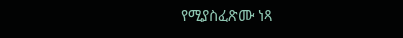የሚያስፈጽሙ ነጻ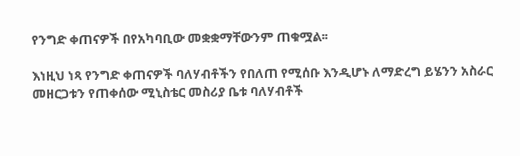የንግድ ቀጠናዎች በየአካባቢው መቋቋማቸውንም ጠቁሟል፡፡

እነዚህ ነጻ የንግድ ቀጠናዎች ባለሃብቶችን የበለጠ የሚሰቡ እንዲሆኑ ለማድረግ ይሄንን አስራር መዘርጋቱን የጠቀሰው ሚኒስቴር መስሪያ ቤቱ ባለሃብቶች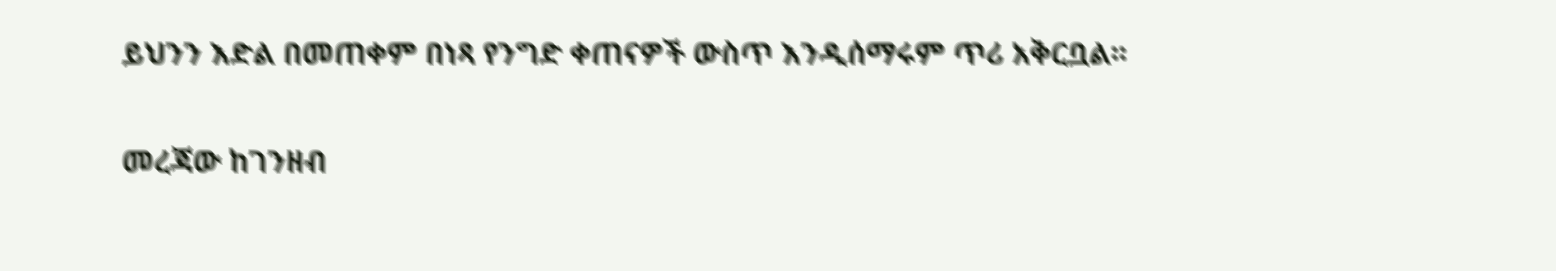ይህንን እድል በመጠቀም በነጻ የንግድ ቀጠናዎች ውስጥ እንዲሰማሩም ጥሪ አቅርቧል፡፡

መረጃው ከገንዘብ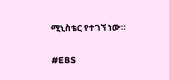ሚኒስቴር የተገኘ ነው።

#EBS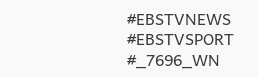#EBSTVNEWS
#EBSTVSPORT
#_7696_WN